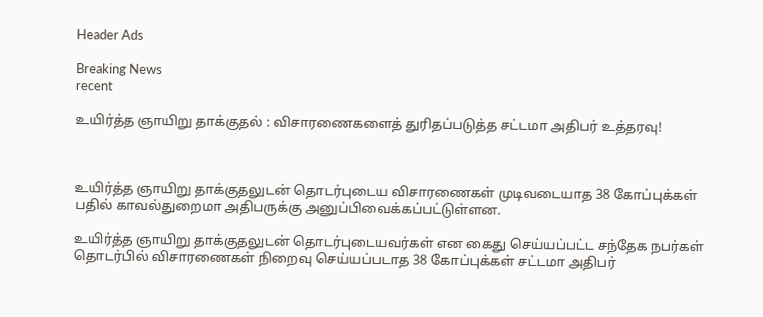Header Ads

Breaking News
recent

உயிர்த்த ஞாயிறு தாக்குதல் : விசாரணைகளைத் துரிதப்படுத்த சட்டமா அதிபர் உத்தரவு!



உயிர்த்த ஞாயிறு தாக்குதலுடன் தொடர்புடைய விசாரணைகள் முடிவடையாத 38 கோப்புக்கள் பதில் காவல்துறைமா அதிபருக்கு அனுப்பிவைக்கப்பட்டுள்ளன.

உயிர்த்த ஞாயிறு தாக்குதலுடன் தொடர்புடையவர்கள் என கைது செய்யப்பட்ட சந்தேக நபர்கள் தொடர்பில் விசாரணைகள் நிறைவு செய்யப்படாத 38 கோப்புக்கள் சட்டமா அதிபர்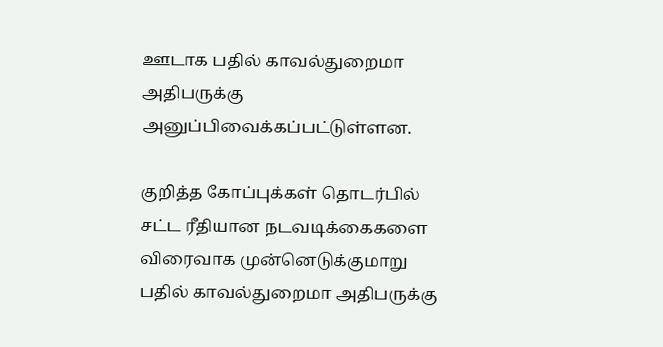ஊடாக பதில் காவல்துறைமா அதிபருக்கு அனுப்பிவைக்கப்பட்டுள்ளன.

குறித்த கோப்புக்கள் தொடர்பில் சட்ட ரீதியான நடவடிக்கைகளை விரைவாக முன்னெடுக்குமாறு பதில் காவல்துறைமா அதிபருக்கு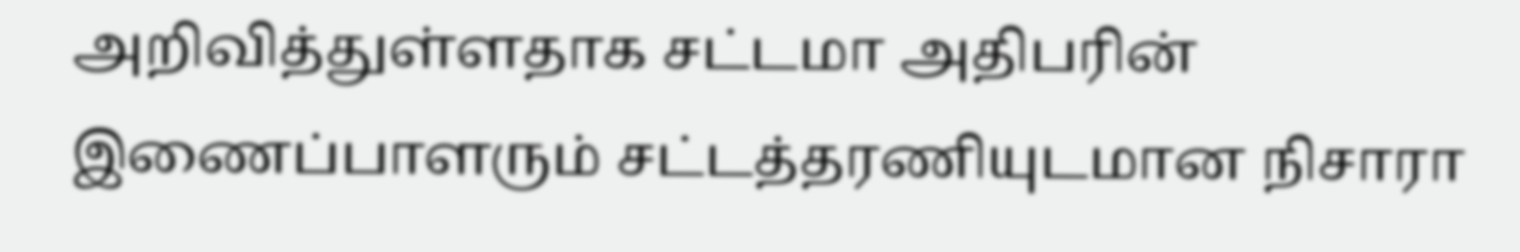அறிவித்துள்ளதாக சட்டமா அதிபரின் இணைப்பாளரும் சட்டத்தரணியுடமான நிசாரா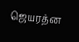ஜெயரத்ன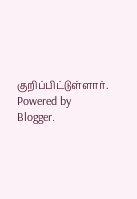குறிப்பிட்டுள்ளார்.
Powered by Blogger.